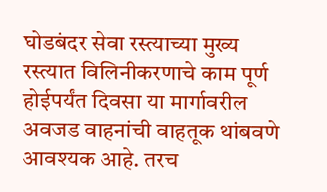घोडबंदर सेवा रस्त्याच्या मुख्य रस्त्यात विलिनीकरणाचे काम पूर्ण होईपर्यंत दिवसा या मार्गावरील अवजड वाहनांची वाहतूक थांबवणे आवश्यक आहे. तरच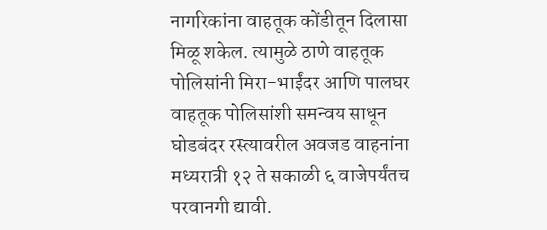नागरिकांना वाहतूक कोंडीतून दिलासा मिळू शकेल. त्यामुळे ठाणे वाहतूक पोलिसांनी मिरा-भाईंदर आणि पालघर वाहतूक पोलिसांशी समन्वय साधून घोडबंदर रस्त्यावरील अवजड वाहनांना मध्यरात्री १२ ते सकाळी ६ वाजेपर्यंतच परवानगी द्यावी.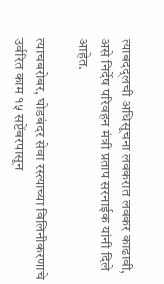त्याबदद्लची अधिसूचना लवकरात लवकर काढावी, असे निर्देष परिवहन मंत्री प्रताप सरनाईक यांनी दिले आहेत.

त्याचबरोबर, घोडबंदर सेवा रस्त्याच्या विलिनीकरणाचे उर्वरित काम १५ सप्टेंबरपासून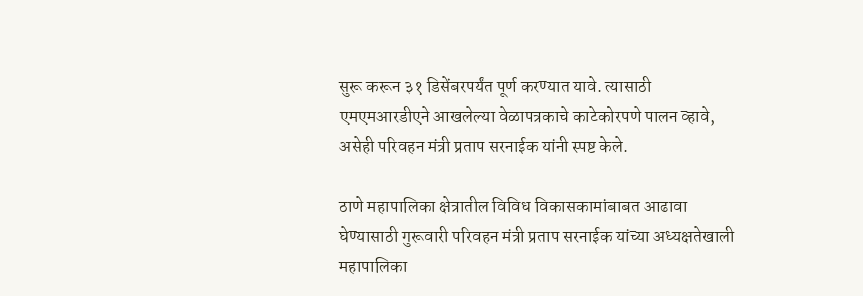सुरू करून ३१ डिसेंबरपर्यंत पूर्ण करण्यात यावे. त्यासाठी एमएमआरडीएने आखलेल्या वेळापत्रकाचे काटेकोरपणे पालन व्हावे, असेही परिवहन मंत्री प्रताप सरनाईक यांनी स्पष्ट केले.

ठाणे महापालिका क्षेत्रातील विविध विकासकामांबाबत आढावा घेण्यासाठी गुरूवारी परिवहन मंत्री प्रताप सरनाईक यांच्या अध्यक्षतेखाली महापालिका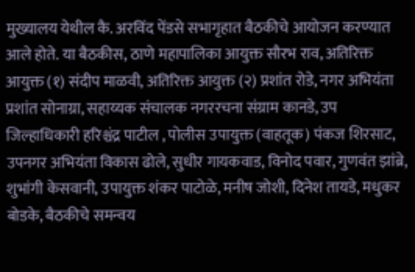मुख्यालय येथील कै. अरविंद पेंडसे सभागृहात बैठकीचे आयोजन करण्यात आले होते. या बैठकीस, ठाणे महापालिका आयुक्त सौरभ राव, अतिरिक्त आयुक्त (१) संदीप माळवी, अतिरिक्त आयुक्त (२) प्रशांत रोडे, नगर अभियंता प्रशांत सोनाग्रा, सहाय्यक संचालक नगररचना संग्राम कानडे, उप जिल्हाधिकारी हरिश्चंद्र पाटील , पोलीस उपायुक्त (वाहतूक) पंकज शिरसाट, उपनगर अभियंता विकास ढोले, सुधीर गायकवाड, विनोद पवार, गुणवंत झांब्रे, शुभांगी केसवानी, उपायुक्त शंकर पाटोळे, मनीष जोशी, दिनेश तायडे, मधुकर बोडके, बैठकीचे समन्वय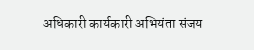अधिकारी कार्यकारी अभियंता संजय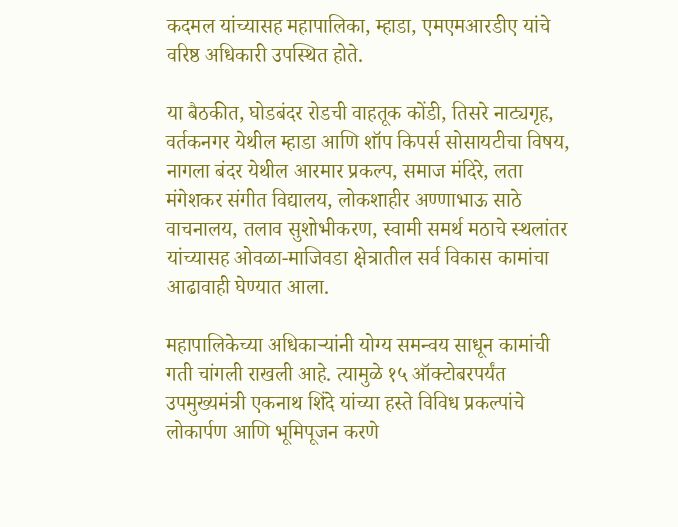कदमल यांच्यासह महापालिका, म्हाडा, एमएमआरडीए यांचे वरिष्ठ अधिकारी उपस्थित होते.

या बैठकीत, घोडबंदर रोडची वाहतूक कोंडी, तिसरे नाट्यगृह, वर्तकनगर येथील म्हाडा आणि शॉप किपर्स सोसायटीचा विषय, नागला बंदर येथील आरमार प्रकल्प, समाज मंदिरे, लता मंगेशकर संगीत विद्यालय, लोकशाहीर अण्णाभाऊ साठे वाचनालय, तलाव सुशोभीकरण, स्वामी समर्थ मठाचे स्थलांतर यांच्यासह ओवळा-माजिवडा क्षेत्रातील सर्व विकास कामांचा आढावाही घेण्यात आला.

महापालिकेच्या अधिकाऱ्यांनी योग्य समन्वय साधून कामांची गती चांगली राखली आहे. त्यामुळे १५ ऑक्टोबरपर्यंत उपमुख्यमंत्री एकनाथ शिंदे यांच्या हस्ते विविध प्रकल्पांचे लोकार्पण आणि भूमिपूजन करणे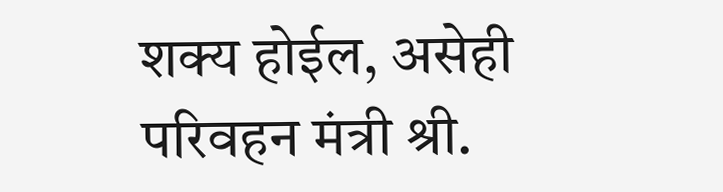शक्य होईल, असेही परिवहन मंत्री श्री.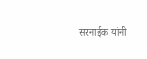सरनाईक यांनी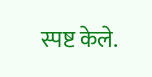स्पष्ट केले.